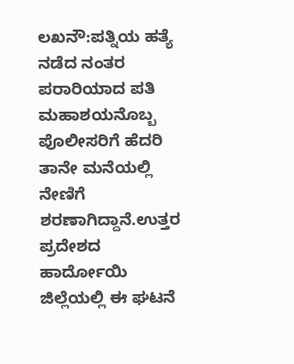ಲಖನೌ:ಪತ್ನಿಯ ಹತ್ಯೆ ನಡೆದ ನಂತರ ಪರಾರಿಯಾದ ಪತಿ ಮಹಾಶಯನೊಬ್ಬ ಪೊಲೀಸರಿಗೆ ಹೆದರಿ ತಾನೇ ಮನೆಯಲ್ಲಿ ನೇಣಿಗೆ ಶರಣಾಗಿದ್ದಾನೆ.ಉತ್ತರ ಪ್ರದೇಶದ ಹಾರ್ದೋಯಿ ಜಿಲ್ಲೆಯಲ್ಲಿ ಈ ಘಟನೆ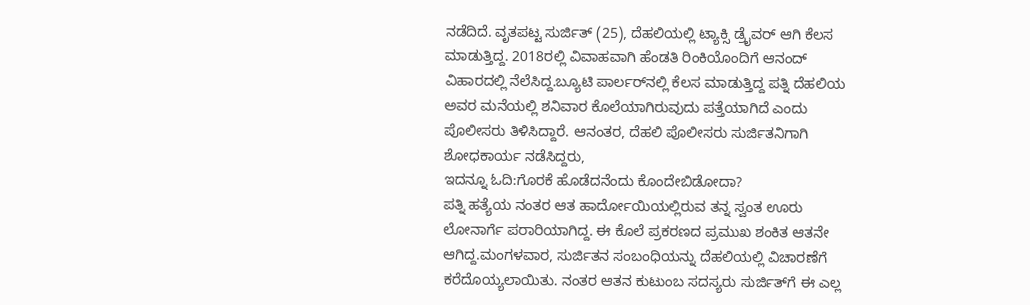ನಡೆದಿದೆ. ವೃತಪಟ್ಟ ಸುರ್ಜಿತ್ (25), ದೆಹಲಿಯಲ್ಲಿ ಟ್ಯಾಕ್ಸಿ ಡ್ರೈವರ್ ಆಗಿ ಕೆಲಸ ಮಾಡುತ್ತಿದ್ದ. 2018ರಲ್ಲಿ ವಿವಾಹವಾಗಿ ಹೆಂಡತಿ ರಿಂಕಿಯೊಂದಿಗೆ ಆನಂದ್ ವಿಹಾರದಲ್ಲಿ ನೆಲೆಸಿದ್ದ.ಬ್ಯೂಟಿ ಪಾರ್ಲರ್‌ನಲ್ಲಿ ಕೆಲಸ ಮಾಡುತ್ತಿದ್ದ ಪತ್ನಿ ದೆಹಲಿಯ ಅವರ ಮನೆಯಲ್ಲಿ ಶನಿವಾರ ಕೊಲೆಯಾಗಿರುವುದು ಪತ್ತೆಯಾಗಿದೆ ಎಂದು ಪೊಲೀಸರು ತಿಳಿಸಿದ್ದಾರೆ. ಆನಂತರ, ದೆಹಲಿ ಪೊಲೀಸರು ಸುರ್ಜಿತನಿಗಾಗಿ ಶೋಧಕಾರ್ಯ ನಡೆಸಿದ್ದರು,
ಇದನ್ನೂ ಓದಿ:ಗೊರಕೆ ಹೊಡೆದನೆಂದು ಕೊಂದೇಬಿಡೋದಾ?
ಪತ್ನಿ ಹತ್ಯೆಯ ನಂತರ ಆತ ಹಾರ್ದೋಯಿಯಲ್ಲಿರುವ ತನ್ನ ಸ್ವಂತ ಊರು ಲೋನಾರ್ಗೆ ಪರಾರಿಯಾಗಿದ್ದ. ಈ ಕೊಲೆ ಪ್ರಕರಣದ ಪ್ರಮುಖ ಶಂಕಿತ ಆತನೇ ಆಗಿದ್ದ.ಮಂಗಳವಾರ, ಸುರ್ಜಿತನ ಸಂಬಂಧಿಯನ್ನು ದೆಹಲಿಯಲ್ಲಿ ವಿಚಾರಣೆಗೆ ಕರೆದೊಯ್ಯಲಾಯಿತು. ನಂತರ ಆತನ ಕುಟುಂಬ ಸದಸ್ಯರು ಸುರ್ಜಿತ್‌ಗೆ ಈ ಎಲ್ಲ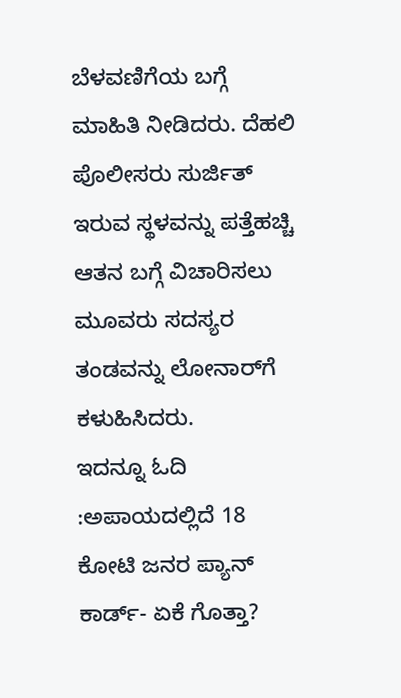ಬೆಳವಣಿಗೆಯ ಬಗ್ಗೆ ಮಾಹಿತಿ ನೀಡಿದರು. ದೆಹಲಿ ಪೊಲೀಸರು ಸುರ್ಜಿತ್ ಇರುವ ಸ್ಥಳವನ್ನು ಪತ್ತೆಹಚ್ಚಿ ಆತನ ಬಗ್ಗೆ ವಿಚಾರಿಸಲು ಮೂವರು ಸದಸ್ಯರ ತಂಡವನ್ನು ಲೋನಾರ್‌ಗೆ ಕಳುಹಿಸಿದರು.
ಇದನ್ನೂ ಓದಿ :ಅಪಾಯದಲ್ಲಿದೆ 18 ಕೋಟಿ ಜನರ ಪ್ಯಾನ್‌ ಕಾರ್ಡ್‌- ಏಕೆ ಗೊತ್ತಾ?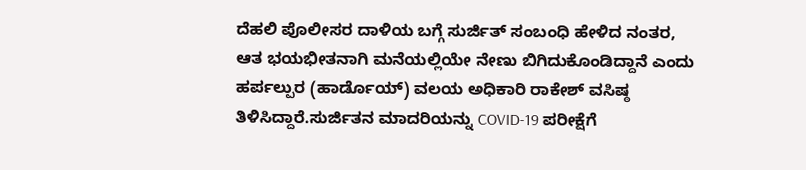ದೆಹಲಿ ಪೊಲೀಸರ ದಾಳಿಯ ಬಗ್ಗೆ ಸುರ್ಜಿತ್ ಸಂಬಂಧಿ ಹೇಳಿದ ನಂತರ, ಆತ ಭಯಭೀತನಾಗಿ ಮನೆಯಲ್ಲಿಯೇ ನೇಣು ಬಿಗಿದುಕೊಂಡಿದ್ದಾನೆ ಎಂದು ಹರ್ಪಲ್ಪುರ (ಹಾರ್ಡೊಯ್) ವಲಯ ಅಧಿಕಾರಿ ರಾಕೇಶ್ ವಸಿಷ್ಠ ತಿಳಿಸಿದ್ದಾರೆ.ಸುರ್ಜಿತನ ಮಾದರಿಯನ್ನು COVID-19 ಪರೀಕ್ಷೆಗೆ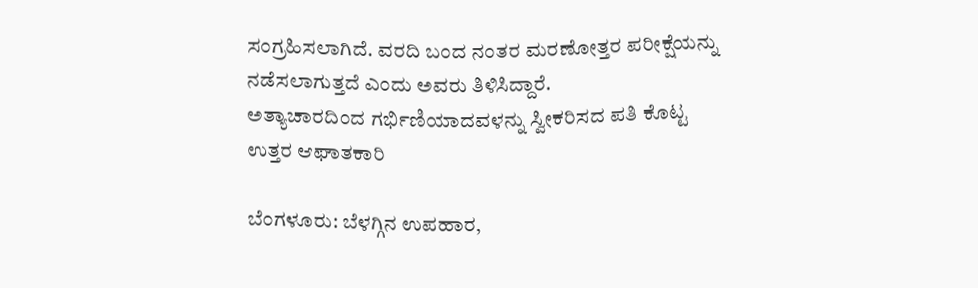ಸಂಗ್ರಹಿಸಲಾಗಿದೆ. ವರದಿ ಬಂದ ನಂತರ ಮರಣೋತ್ತರ ಪರೀಕ್ಷೆಯನ್ನು ನಡೆಸಲಾಗುತ್ತದೆ ಎಂದು ಅವರು ತಿಳಿಸಿದ್ದಾರೆ.
ಅತ್ಯಾಚಾರದಿಂದ ಗರ್ಭಿಣಿಯಾದವಳನ್ನು ಸ್ವೀಕರಿಸದ ಪತಿ ಕೊಟ್ಟ ಉತ್ತರ ಆಘಾತಕಾರಿ

ಬೆಂಗಳೂರು: ಬೆಳಗ್ಗಿನ ಉಪಹಾರ,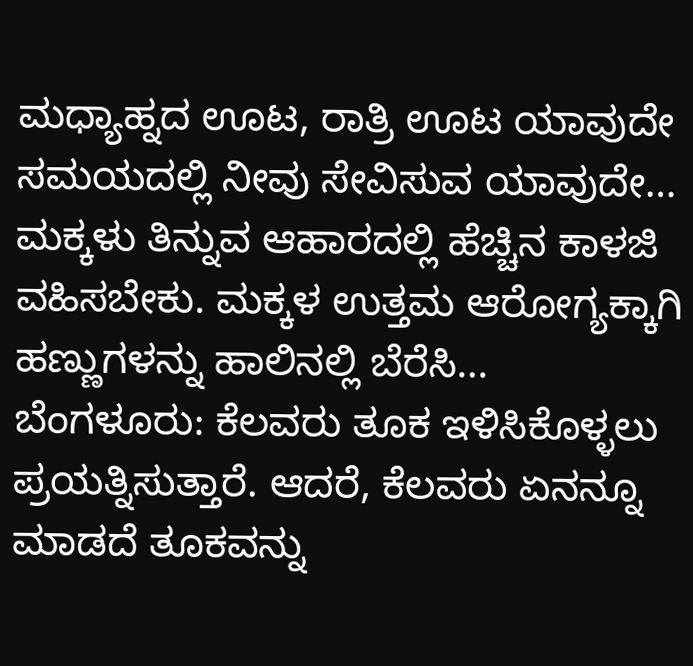ಮಧ್ಯಾಹ್ನದ ಊಟ, ರಾತ್ರಿ ಊಟ ಯಾವುದೇ ಸಮಯದಲ್ಲಿ ನೀವು ಸೇವಿಸುವ ಯಾವುದೇ…
ಮಕ್ಕಳು ತಿನ್ನುವ ಆಹಾರದಲ್ಲಿ ಹೆಚ್ಚಿನ ಕಾಳಜಿ ವಹಿಸಬೇಕು. ಮಕ್ಕಳ ಉತ್ತಮ ಆರೋಗ್ಯಕ್ಕಾಗಿ ಹಣ್ಣುಗಳನ್ನು ಹಾಲಿನಲ್ಲಿ ಬೆರೆಸಿ…
ಬೆಂಗಳೂರು: ಕೆಲವರು ತೂಕ ಇಳಿಸಿಕೊಳ್ಳಲು ಪ್ರಯತ್ನಿಸುತ್ತಾರೆ. ಆದರೆ, ಕೆಲವರು ಏನನ್ನೂ ಮಾಡದೆ ತೂಕವನ್ನು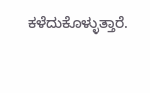ಕಳೆದುಕೊಳ್ಳುತ್ತಾರೆ.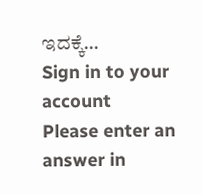ಇದಕ್ಕೆ…
Sign in to your account
Please enter an answer in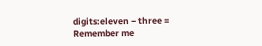digits:eleven − three =
Remember me